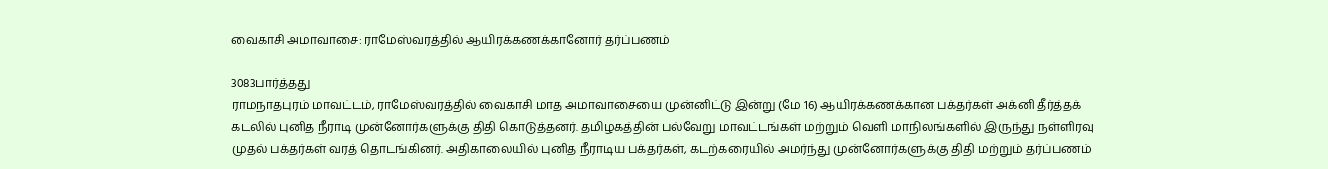வைகாசி அமாவாசை: ராமேஸ்வரத்தில் ஆயிரக்கணக்கானோர் தர்ப்பணம்

3083பார்த்தது
ராமநாதபுரம் மாவட்டம், ராமேஸ்வரத்தில் வைகாசி மாத அமாவாசையை முன்னிட்டு இன்று (மே 16) ஆயிரக்கணக்கான பக்தர்கள் அக்னி தீர்த்தக் கடலில் புனித நீராடி முன்னோர்களுக்கு திதி கொடுத்தனர். தமிழகத்தின் பல்வேறு மாவட்டங்கள் மற்றும் வெளி மாநிலங்களில் இருந்து நள்ளிரவு முதல் பக்தர்கள் வரத் தொடங்கினர். அதிகாலையில் புனித நீராடிய பக்தர்கள், கடற்கரையில் அமர்ந்து முன்னோர்களுக்கு திதி மற்றும் தர்ப்பணம்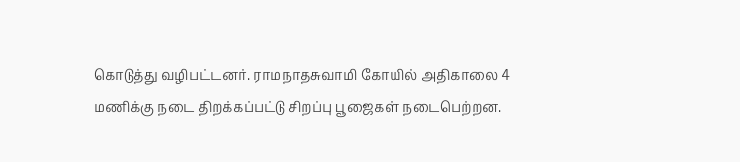கொடுத்து வழிபட்டனர். ராமநாதசுவாமி கோயில் அதிகாலை 4 மணிக்கு நடை திறக்கப்பட்டு சிறப்பு பூஜைகள் நடைபெற்றன.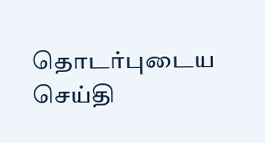தொடர்புடைய செய்தி